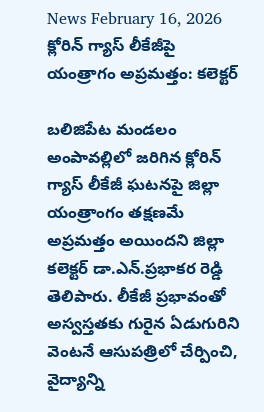News February 16, 2026
క్లోరిన్ గ్యాస్ లీకేజీపై యంత్రాగం అప్రమత్తం: కలెక్టర్

బలిజిపేట మండలం అంపావల్లిలో జరిగిన క్లోరిన్ గ్యాస్ లీకేజీ ఘటనపై జిల్లా యంత్రాంగం తక్షణమే అప్రమత్తం అయిందని జిల్లా కలెక్టర్ డా.ఎన్.ప్రభాకర రెడ్డి తెలిపారు. లీకేజీ ప్రభావంతో అస్వస్తతకు గురైన ఏడుగురిని వెంటనే ఆసుపత్రిలో చేర్పించి, వైద్యాన్ని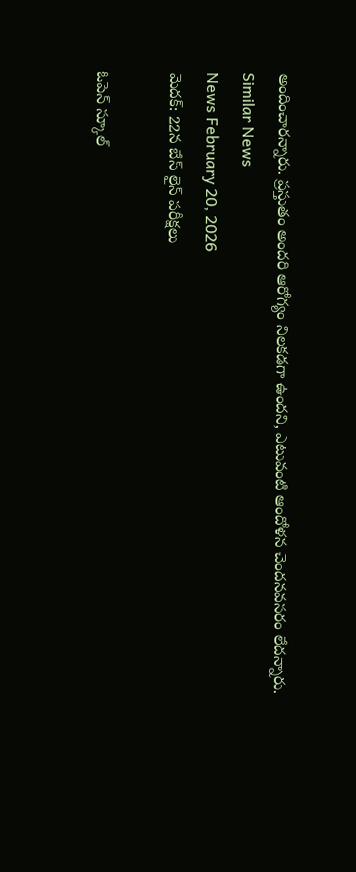అందించారన్నారు. ప్రస్తుతం అందరి ఆరోగ్యం నిలకడగా ఉందని, ఎటువంటి ఆందోళన చెందనవసరం లేదన్నారు.
Similar News
News February 20, 2026
మెదక్: 22న బేస్ లైన్ పరీక్షలు

ఓపెన్ స్కూల్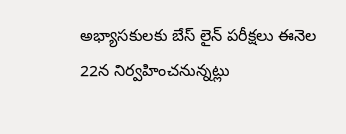అభ్యాసకులకు బేస్ లైన్ పరీక్షలు ఈనెల 22న నిర్వహించనున్నట్లు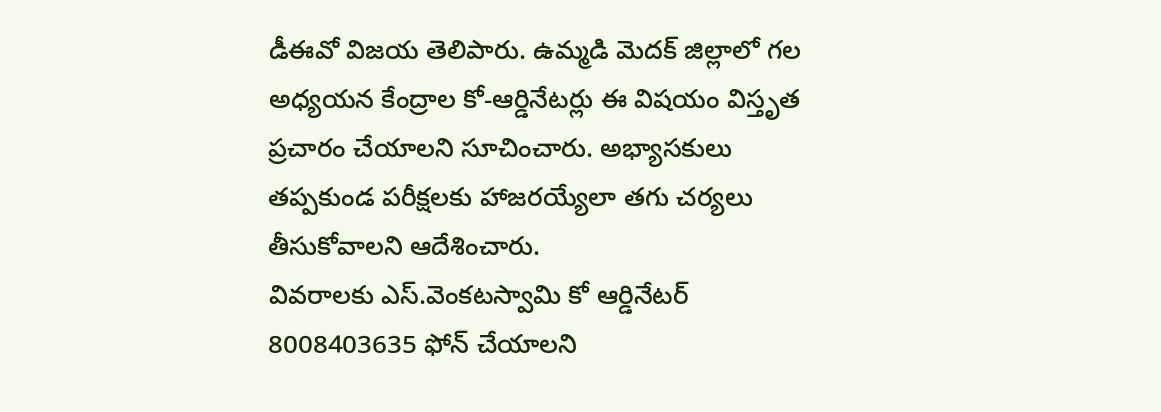డీఈవో విజయ తెలిపారు. ఉమ్మడి మెదక్ జిల్లాలో గల అధ్యయన కేంద్రాల కో-ఆర్డినేటర్లు ఈ విషయం విస్తృత ప్రచారం చేయాలని సూచించారు. అభ్యాసకులు తప్పకుండ పరీక్షలకు హాజరయ్యేలా తగు చర్యలు తీసుకోవాలని ఆదేశించారు.
వివరాలకు ఎస్.వెంకటస్వామి కో ఆర్డినేటర్ 8008403635 ఫోన్ చేయాలని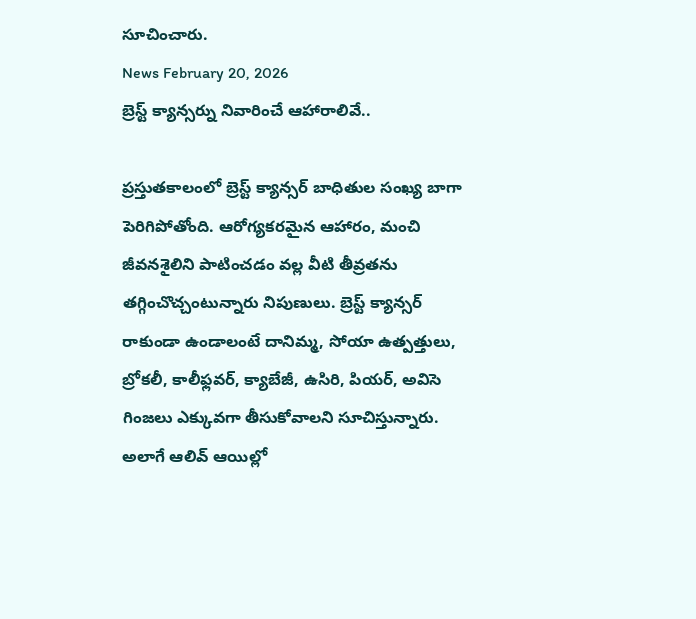సూచించారు.
News February 20, 2026
బ్రెస్ట్ క్యాన్సర్ను నివారించే ఆహారాలివే..

ప్రస్తుతకాలంలో బ్రెస్ట్ క్యాన్సర్ బాధితుల సంఖ్య బాగా పెరిగిపోతోంది. ఆరోగ్యకరమైన ఆహారం, మంచి జీవనశైలిని పాటించడం వల్ల వీటి తీవ్రతను తగ్గించొచ్చంటున్నారు నిపుణులు. బ్రెస్ట్ క్యాన్సర్ రాకుండా ఉండాలంటే దానిమ్మ, సోయా ఉత్పత్తులు, బ్రోకలీ, కాలీఫ్లవర్, క్యాబేజీ, ఉసిరి, పియర్, అవిసె గింజలు ఎక్కువగా తీసుకోవాలని సూచిస్తున్నారు. అలాగే ఆలివ్ ఆయిల్లో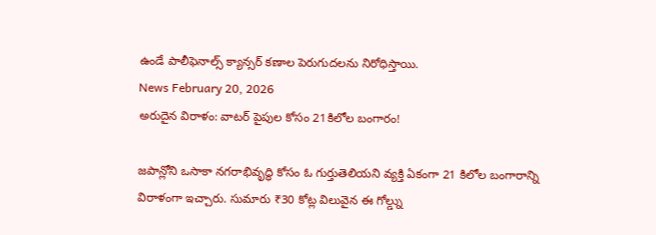ఉండే పాలీఫెనాల్స్ క్యాన్సర్ కణాల పెరుగుదలను నిరోధిస్తాయి.
News February 20, 2026
అరుదైన విరాళం: వాటర్ పైపుల కోసం 21కిలోల బంగారం!

జపాన్లోని ఒసాకా నగరాభివృద్ధి కోసం ఓ గుర్తుతెలియని వ్యక్తి ఏకంగా 21 కిలోల బంగారాన్ని విరాళంగా ఇచ్చారు. సుమారు ₹30 కోట్ల విలువైన ఈ గోల్డ్ను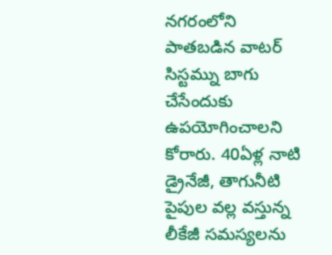నగరంలోని పాతబడిన వాటర్ సిస్టమ్ను బాగు చేసేందుకు ఉపయోగించాలని కోరారు. 40ఏళ్ల నాటి డ్రైనేజీ, తాగునీటి పైపుల వల్ల వస్తున్న లీకేజీ సమస్యలను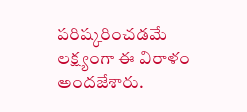పరిష్కరించడమే లక్ష్యంగా ఈ విరాళం అందజేశారు.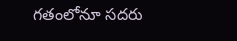గతంలోనూ సదరు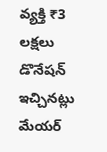వ్యక్తి ₹3 లక్షలు డొనేషన్ ఇచ్చినట్లు మేయర్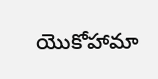యొకోహామా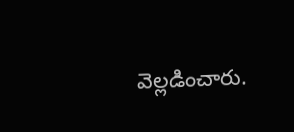వెల్లడించారు.